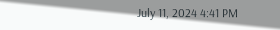July 11, 2024 4:41 PM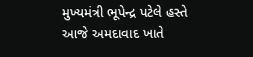મુખ્યમંત્રી ભૂપેન્દ્ર પટેલે હસ્તે આજે અમદાવાદ ખાતે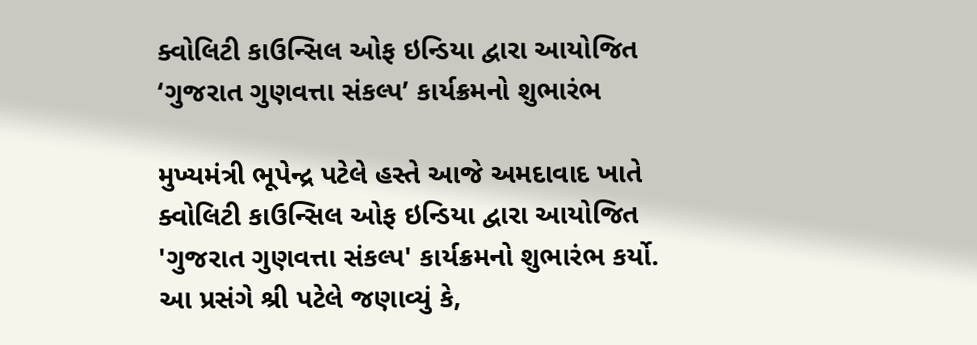ક્વોલિટી કાઉન્સિલ ઓફ ઇન્ડિયા દ્વારા આયોજિત ‘ગુજરાત ગુણવત્તા સંકલ્પ’ કાર્યક્રમનો શુભારંભ

મુખ્યમંત્રી ભૂપેન્દ્ર પટેલે હસ્તે આજે અમદાવાદ ખાતે ક્વોલિટી કાઉન્સિલ ઓફ ઇન્ડિયા દ્વારા આયોજિત 'ગુજરાત ગુણવત્તા સંકલ્પ' કાર્યક્રમનો શુભારંભ કર્યો. આ પ્રસંગે શ્રી પટેલે જણાવ્યું કે,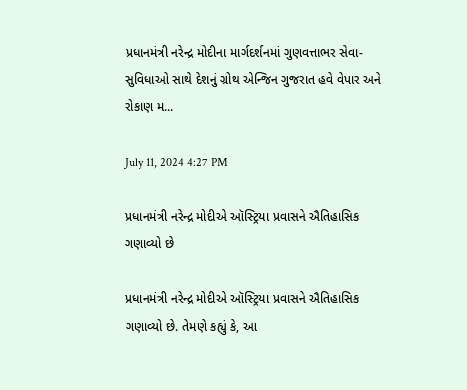પ્રધાનમંત્રી નરેન્દ્ર મોદીના માર્ગદર્શનમાં ગુણવત્તાભર સેવા-સુવિધાઓ સાથે દેશનું ગ્રોથ એન્જિન ગુજરાત હવે વેપાર અને રોકાણ મ...

July 11, 2024 4:27 PM

પ્રધાનમંત્રી નરેન્દ્ર મોદીએ ઑસ્ટ્રિયા પ્રવાસને ઐતિહાસિક ગણાવ્યો છે

પ્રધાનમંત્રી નરેન્દ્ર મોદીએ ઑસ્ટ્રિયા પ્રવાસને ઐતિહાસિક ગણાવ્યો છે. તેમણે કહ્યું કે, આ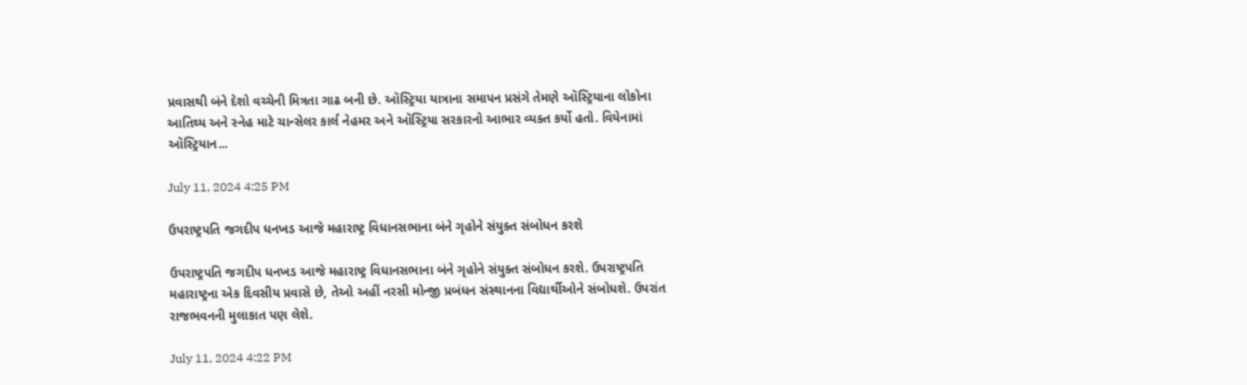પ્રવાસથી બંને દેશો વચ્ચેની મિત્રતા ગાઢ બની છે. ઑસ્ટ્રિયા યાત્રાના સમાપન પ્રસંગે તેમણે ઑસ્ટ્રિયાના લોકોના આતિથ્ય અને સ્નેહ માટે ચાન્સેલર કાર્લ નેહમર અને ઑસ્ટ્રિયા સરકારનો આભાર વ્યક્ત કર્યો હતો. વિયેનામાં ઑસ્ટ્રિયાન...

July 11, 2024 4:25 PM

ઉપરાષ્ટ્રપતિ જગદીપ ધનખડ આજે મહારાષ્ટ્ર વિધાનસભાના બંને ગૃહોને સંયુક્ત સંબોધન કરશે

ઉપરાષ્ટ્રપતિ જગદીપ ધનખડ આજે મહારાષ્ટ્ર વિધાનસભાના બંને ગૃહોને સંયુક્ત સંબોધન કરશે. ઉપરાષ્ટ્રપતિ મહારાષ્ટ્રના એક દિવસીય પ્રવાસે છે, તેઓ અહીં નરસી મોન્જી પ્રબંધન સંસ્થાનના વિદ્યાર્થીઓને સંબોધશે. ઉપરાંત રાજભવનની મુલાકાત પણ લેશે.

July 11, 2024 4:22 PM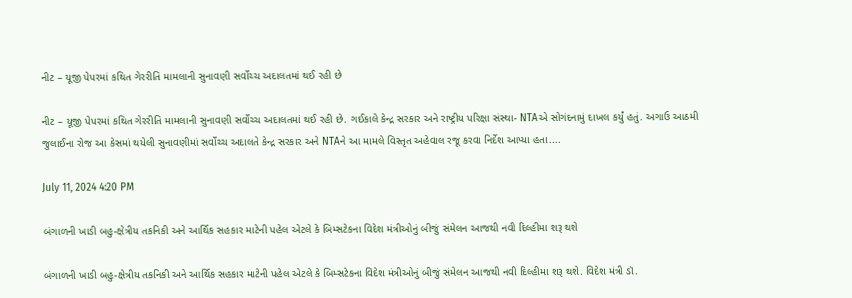નીટ – યૂજી પેપરમાં કથિત ગેરરીતિ મામલાની સુનાવણી સર્વોચ્ચ અદાલતમાં થઈ રહી છે

નીટ – યૂજી પેપરમાં કથિત ગેરરીતિ મામલાની સુનાવણી સર્વોચ્ચ અદાલતમાં થઈ રહી છે. ગઈકાલે કેન્દ્ર સરકાર અને રાષ્ટ્રીય પરિક્ષા સંસ્થા- NTAએ સોગંદનામું દાખલ કર્યું હતું. અગાઉ આઠમી જુલાઈના રોજ આ કેસમાં થયેલી સુનાવણીમાં સર્વોચ્ચ અદાલતે કેન્દ્ર સરકાર અને NTAને આ મામલે વિસ્તૃત અહેવાલ રજૂ કરવા નિર્દેશ આપ્યા હતા....

July 11, 2024 4:20 PM

બંગાળની ખાડી બહુ-ક્ષેત્રીય તકનિકી અને આર્થિક સહકાર માટેની પહેલ એટલે કે બિમ્સટેકના વિદેશ મંત્રીઓનું બીજું સંમેલન આજથી નવી દિલ્હીમા શરૂ થશે

બંગાળની ખાડી બહુ-ક્ષેત્રીય તકનિકી અને આર્થિક સહકાર માટેની પહેલ એટલે કે બિમ્સટેકના વિદેશ મંત્રીઓનું બીજું સંમેલન આજથી નવી દિલ્હીમા શરૂ થશે. વિદેશ મંત્રી ડૉ.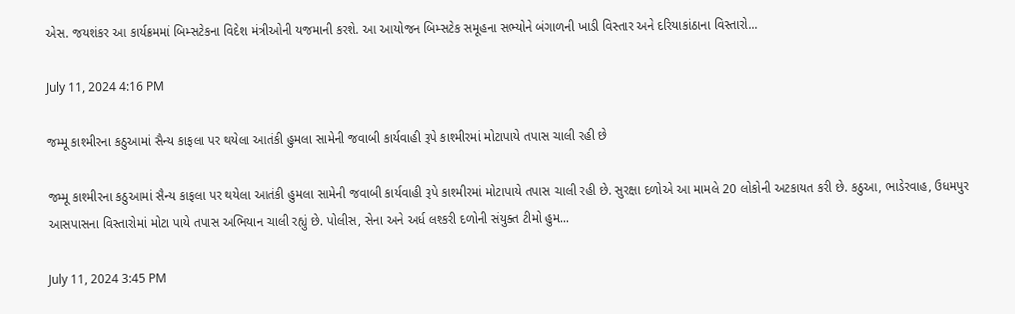એસ. જયશંકર આ કાર્યક્રમમાં બિમ્સટેકના વિદેશ મંત્રીઓની યજમાની કરશે. આ આયોજન બિમ્સટેક સમૂહના સભ્યોને બંગાળની ખાડી વિસ્તાર અને દરિયાકાંઠાના વિસ્તારો...

July 11, 2024 4:16 PM

જમ્મૂ કાશ્મીરના કઠુઆમાં સૈન્ય કાફલા પર થયેલા આતંકી હુમલા સામેની જવાબી કાર્યવાહી રૂપે કાશ્મીરમાં મોટાપાયે તપાસ ચાલી રહી છે

જમ્મૂ કાશ્મીરના કઠુઆમાં સૈન્ય કાફલા પર થયેલા આતંકી હુમલા સામેની જવાબી કાર્યવાહી રૂપે કાશ્મીરમાં મોટાપાયે તપાસ ચાલી રહી છે. સુરક્ષા દળોએ આ મામલે 20 લોકોની અટકાયત કરી છે. કઠુઆ, ભાડેરવાહ, ઉધમપુર આસપાસના વિસ્તારોમાં મોટા પાયે તપાસ અભિયાન ચાલી રહ્યું છે. પોલીસ, સેના અને અર્ધ લશ્કરી દળોની સંયુક્ત ટીમો હુમ...

July 11, 2024 3:45 PM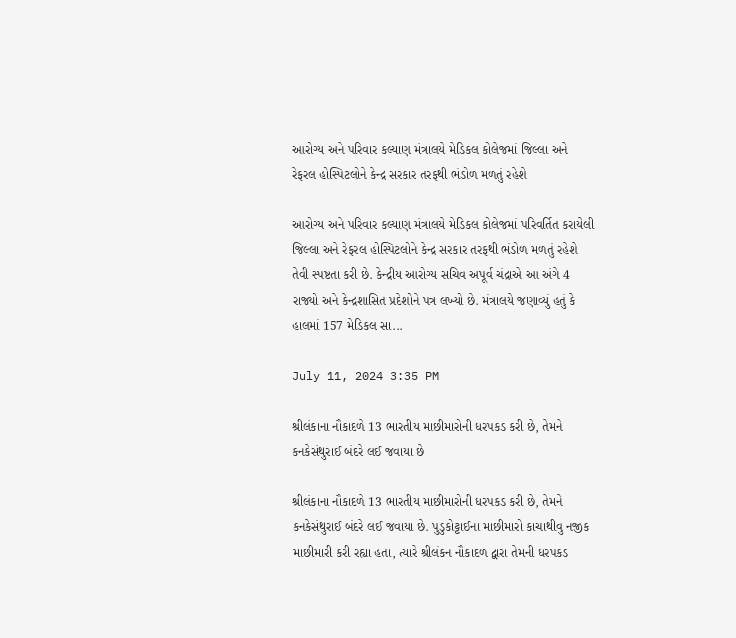આરોગ્ય અને પરિવાર કલ્યાણ મંત્રાલયે મેડિકલ કોલેજમાં જિલ્લા અને રેફરલ હોસ્પિટલોને કેન્દ્ર સરકાર તરફથી ભંડોળ મળતું રહેશે

આરોગ્ય અને પરિવાર કલ્યાણ મંત્રાલયે મેડિકલ કોલેજમાં પરિવર્તિત કરાયેલી જિલ્લા અને રેફરલ હોસ્પિટલોને કેન્દ્ર સરકાર તરફથી ભંડોળ મળતું રહેશે તેવી સ્પષ્ટતા કરી છે. કેન્દ્રીય આરોગ્ય સચિવ અપૂર્વ ચંદ્રાએ આ અંગે 4 રાજ્યો અને કેન્દ્રશાસિત પ્રદેશોને પત્ર લખ્યો છે. મંત્રાલયે જણાવ્યું હતું કે હાલમાં 157 મેડિકલ સા...

July 11, 2024 3:35 PM

શ્રીલંકાના નૌકાદળે 13 ભારતીય માછીમારોની ધરપકડ કરી છે, તેમને કનકેસંથુરાઈ બંદરે લઈ જવાયા છે

શ્રીલંકાના નૌકાદળે 13 ભારતીય માછીમારોની ધરપકડ કરી છે, તેમને કનકેસંથુરાઈ બંદરે લઈ જવાયા છે. પુડુકોટ્ટાઈના માછીમારો કાચાથીવુ નજીક માછીમારી કરી રહ્યા હતા, ત્યારે શ્રીલંકન નૌકાદળ દ્વારા તેમની ધરપકડ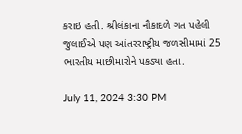કરાઇ હતી. શ્રીલંકાના નૌકાદળે ગત પહેલી જુલાઈએ પણ આંતરરાષ્ટ્રીય જળસીમામાં 25 ભારતીય માછીમારોને પકડ્યા હતા.

July 11, 2024 3:30 PM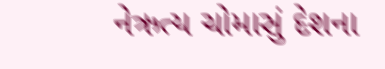નેઋત્ય ચોમાસું દેશના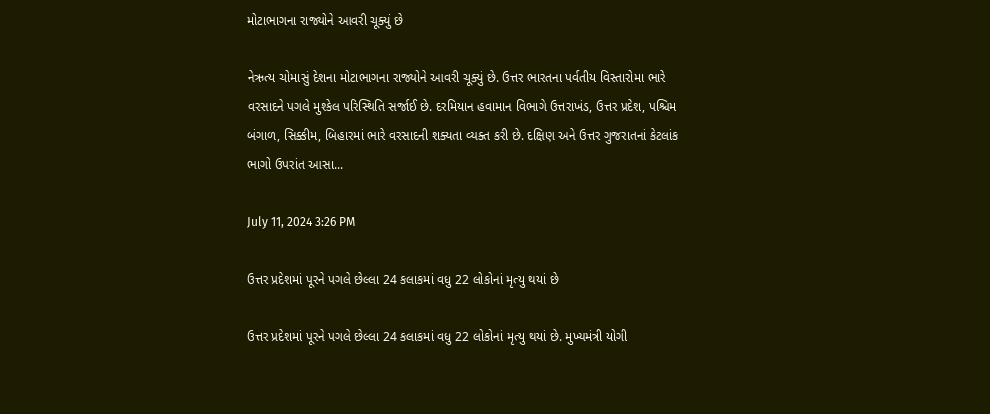મોટાભાગના રાજ્યોને આવરી ચૂક્યું છે

નેઋત્ય ચોમાસું દેશના મોટાભાગના રાજ્યોને આવરી ચૂક્યું છે. ઉત્તર ભારતના પર્વતીય વિસ્તારોમા ભારે વરસાદને પગલે મુશ્કેલ પરિસ્થિતિ સર્જાઈ છે. દરમિયાન હવામાન વિભાગે ઉત્તરાખંડ, ઉત્તર પ્રદેશ, પશ્ચિમ બંગાળ, સિક્કીમ, બિહારમાં ભારે વરસાદની શક્યતા વ્યક્ત કરી છે. દક્ષિણ અને ઉત્તર ગુજરાતનાં કેટલાંક ભાગો ઉપરાંત આસા...

July 11, 2024 3:26 PM

ઉત્તર પ્રદેશમાં પૂરને પગલે છેલ્લા 24 કલાકમાં વધુ 22 લોકોનાં મૃત્યુ થયાં છે

ઉત્તર પ્રદેશમાં પૂરને પગલે છેલ્લા 24 કલાકમાં વધુ 22 લોકોનાં મૃત્યુ થયાં છે. મુખ્યમંત્રી યોગી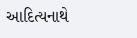આદિત્યનાથે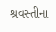શ્રવસ્તીના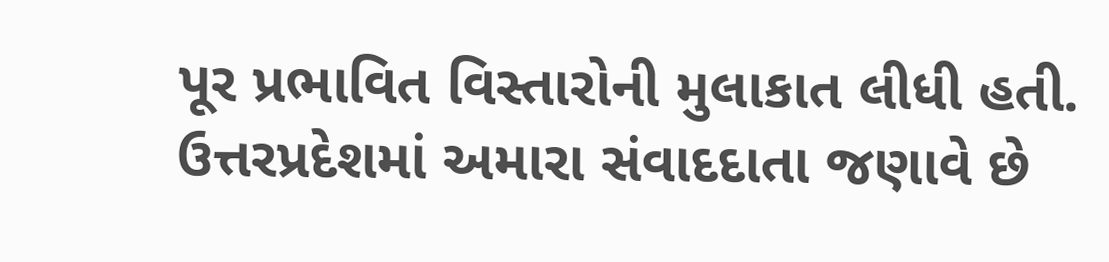પૂર પ્રભાવિત વિસ્તારોની મુલાકાત લીધી હતી. ઉત્તરપ્રદેશમાં અમારા સંવાદદાતા જણાવે છે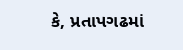કે, પ્રતાપગઢમાં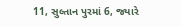11, સુલ્તાન પુરમાં 6, જ્યારે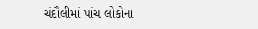ચંદૌલીમાં પાંચ લોકોના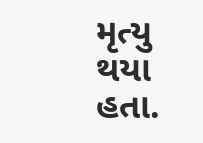મૃત્યુ થયા હતા.